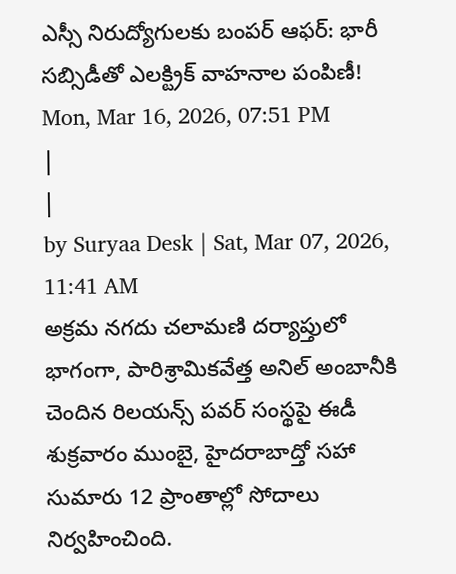ఎస్సీ నిరుద్యోగులకు బంపర్ ఆఫర్: భారీ సబ్సిడీతో ఎలక్ట్రిక్ వాహనాల పంపిణీ!
Mon, Mar 16, 2026, 07:51 PM
|
|
by Suryaa Desk | Sat, Mar 07, 2026, 11:41 AM
అక్రమ నగదు చలామణి దర్యాప్తులో భాగంగా, పారిశ్రామికవేత్త అనిల్ అంబానీకి చెందిన రిలయన్స్ పవర్ సంస్థపై ఈడీ శుక్రవారం ముంబై, హైదరాబాద్తో సహా సుమారు 12 ప్రాంతాల్లో సోదాలు నిర్వహించింది.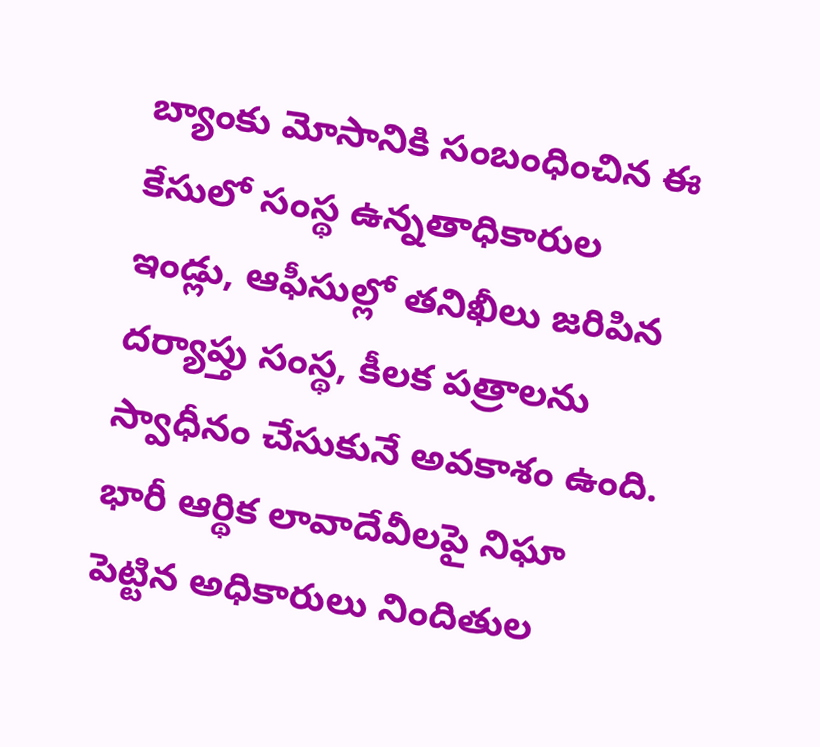బ్యాంకు మోసానికి సంబంధించిన ఈ కేసులో సంస్థ ఉన్నతాధికారుల ఇండ్లు, ఆఫీసుల్లో తనిఖీలు జరిపిన దర్యాప్తు సంస్థ, కీలక పత్రాలను స్వాధీనం చేసుకునే అవకాశం ఉంది. భారీ ఆర్థిక లావాదేవీలపై నిఘా పెట్టిన అధికారులు నిందితుల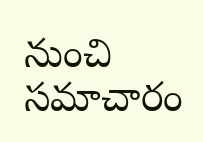నుంచి సమాచారం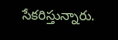సేకరిస్తున్నారు.